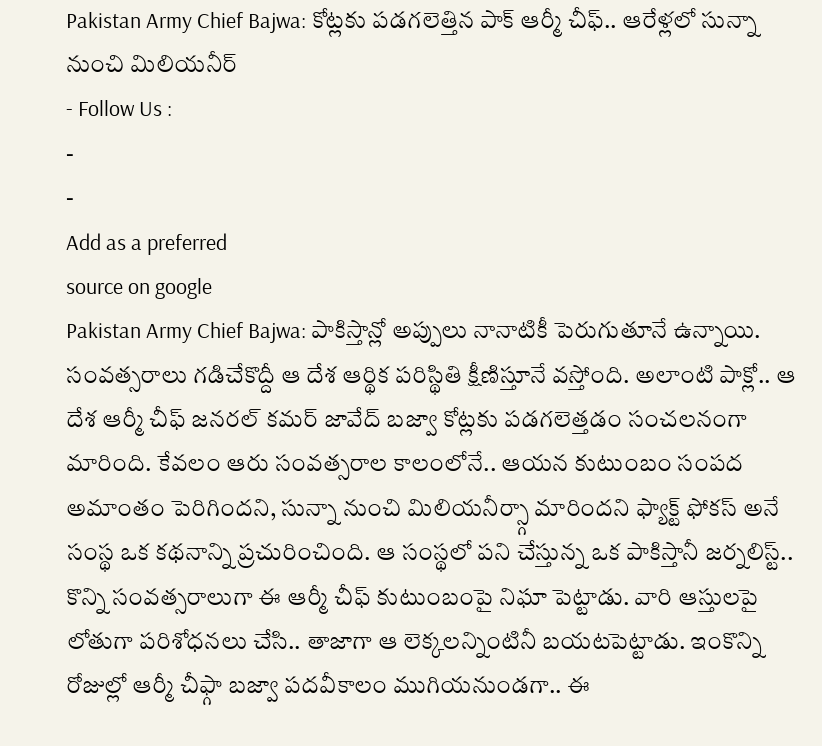Pakistan Army Chief Bajwa: కోట్లకు పడగలెత్తిన పాక్ ఆర్మీ చీఫ్.. ఆరేళ్లలో సున్నా నుంచి మిలియనీర్
- Follow Us :
-
-
Add as a preferred
source on google
Pakistan Army Chief Bajwa: పాకిస్తాన్లో అప్పులు నానాటికీ పెరుగుతూనే ఉన్నాయి. సంవత్సరాలు గడిచేకొద్దీ ఆ దేశ ఆర్థిక పరిస్థితి క్షీణిస్తూనే వస్తోంది. అలాంటి పాక్లో.. ఆ దేశ ఆర్మీ చీఫ్ జనరల్ కమర్ జావేద్ బజ్వా కోట్లకు పడగలెత్తడం సంచలనంగా మారింది. కేవలం ఆరు సంవత్సరాల కాలంలోనే.. ఆయన కుటుంబం సంపద అమాంతం పెరిగిందని, సున్నా నుంచి మిలియనీర్స్గా మారిందని ఫ్యాక్ట్ ఫోకస్ అనే సంస్థ ఒక కథనాన్ని ప్రచురించింది. ఆ సంస్థలో పని చేస్తున్న ఒక పాకిస్తానీ జర్నలిస్ట్.. కొన్ని సంవత్సరాలుగా ఈ ఆర్మీ చీఫ్ కుటుంబంపై నిఘా పెట్టాడు. వారి ఆస్తులపై లోతుగా పరిశోధనలు చేసి.. తాజాగా ఆ లెక్కలన్నింటినీ బయటపెట్టాడు. ఇంకొన్ని రోజుల్లో ఆర్మీ చీఫ్గా బజ్వా పదవీకాలం ముగియనుండగా.. ఈ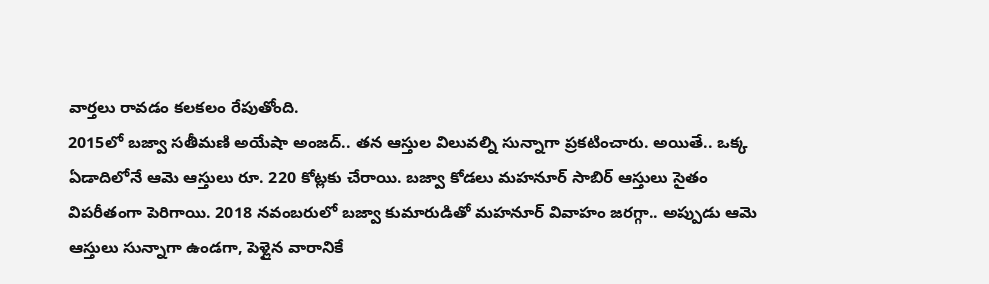వార్తలు రావడం కలకలం రేపుతోంది.
2015లో బజ్వా సతీమణి అయేషా అంజద్.. తన ఆస్తుల విలువల్ని సున్నాగా ప్రకటించారు. అయితే.. ఒక్క ఏడాదిలోనే ఆమె ఆస్తులు రూ. 220 కోట్లకు చేరాయి. బజ్వా కోడలు మహనూర్ సాబిర్ ఆస్తులు సైతం విపరీతంగా పెరిగాయి. 2018 నవంబరులో బజ్వా కుమారుడితో మహనూర్ వివాహం జరగ్గా.. అప్పుడు ఆమె ఆస్తులు సున్నాగా ఉండగా, పెళ్లైన వారానికే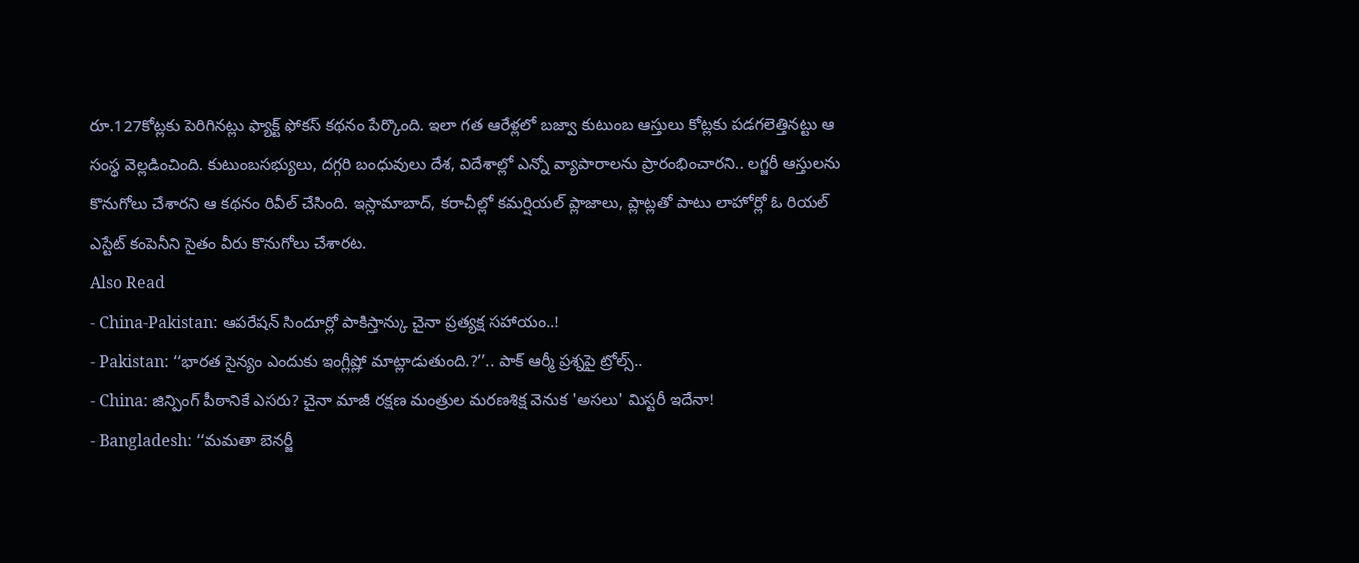రూ.127కోట్లకు పెరిగినట్లు ఫ్యాక్ట్ ఫోకస్ కథనం పేర్కొంది. ఇలా గత ఆరేళ్లలో బజ్వా కుటుంబ ఆస్తులు కోట్లకు పడగలెత్తినట్టు ఆ సంస్థ వెల్లడించింది. కుటుంబసభ్యులు, దగ్గరి బంధువులు దేశ, విదేశాల్లో ఎన్నో వ్యాపారాలను ప్రారంభించారని.. లగ్జరీ ఆస్తులను కొనుగోలు చేశారని ఆ కథనం రివీల్ చేసింది. ఇస్లామాబాద్, కరాచీల్లో కమర్షియల్ ప్లాజాలు, ప్లాట్లతో పాటు లాహోర్లో ఓ రియల్ ఎస్టేట్ కంపెనీని సైతం వీరు కొనుగోలు చేశారట.
Also Read
- China-Pakistan: ఆపరేషన్ సిందూర్లో పాకిస్తాన్కు చైనా ప్రత్యక్ష సహాయం..!
- Pakistan: ‘‘భారత సైన్యం ఎందుకు ఇంగ్లీష్లో మాట్లాడుతుంది.?’’.. పాక్ ఆర్మీ ప్రశ్నపై ట్రోల్స్..
- China: జిన్పింగ్ పీఠానికే ఎసరు? చైనా మాజీ రక్షణ మంత్రుల మరణశిక్ష వెనుక 'అసలు' మిస్టరీ ఇదేనా!
- Bangladesh: ‘‘మమతా బెనర్జీ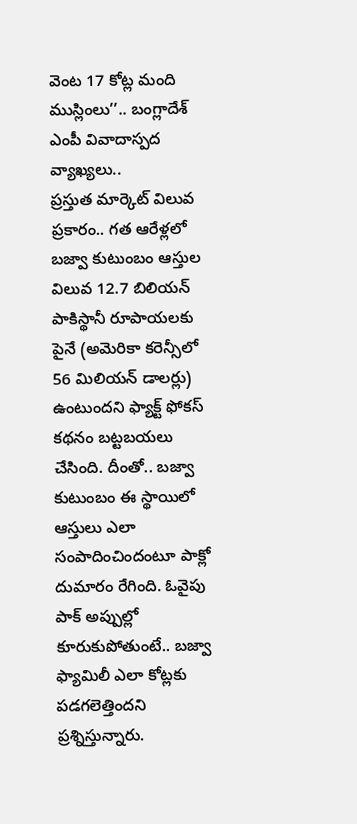వెంట 17 కోట్ల మంది ముస్లింలు’’.. బంగ్లాదేశ్ ఎంపీ వివాదాస్పద వ్యాఖ్యలు..
ప్రస్తుత మార్కెట్ విలువ ప్రకారం.. గత ఆరేళ్లలో బజ్వా కుటుంబం ఆస్తుల విలువ 12.7 బిలియన్ పాకిస్థానీ రూపాయలకు పైనే (అమెరికా కరెన్సీలో 56 మిలియన్ డాలర్లు) ఉంటుందని ఫ్యాక్ట్ ఫోకస్ కథనం బట్టబయలు చేసింది. దీంతో.. బజ్వా కుటుంబం ఈ స్థాయిలో ఆస్తులు ఎలా సంపాదించిందంటూ పాక్లో దుమారం రేగింది. ఓవైపు పాక్ అప్పుల్లో కూరుకుపోతుంటే.. బజ్వా ఫ్యామిలీ ఎలా కోట్లకు పడగలెత్తిందని ప్రశ్నిస్తున్నారు.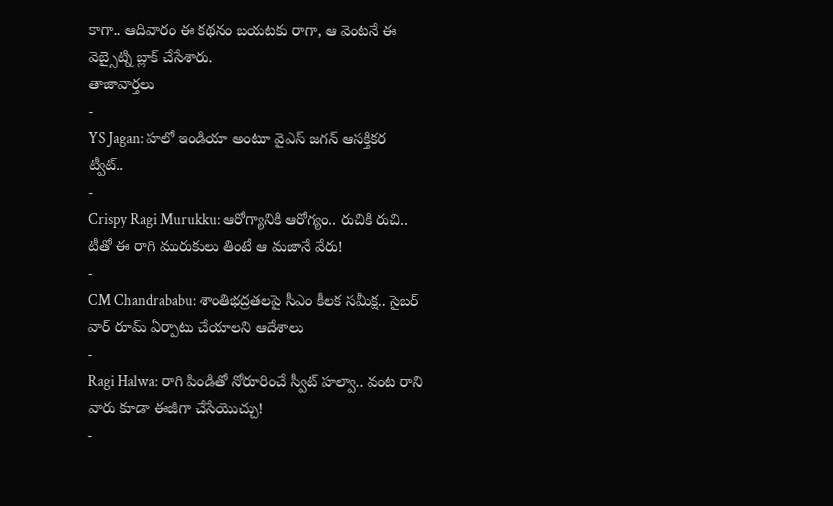కాగా.. ఆదివారం ఈ కథనం బయటకు రాగా, ఆ వెంటనే ఈ వెబ్సైట్ని బ్లాక్ చేసేశారు.
తాజావార్తలు
-
YS Jagan: హలో ఇండియా అంటూ వైఎస్ జగన్ ఆసక్తికర ట్వీట్..
-
Crispy Ragi Murukku: ఆరోగ్యానికి ఆరోగ్యం.. రుచికి రుచి.. టీతో ఈ రాగి మురుకులు తింటే ఆ మజానే వేరు!
-
CM Chandrababu: శాంతిభద్రతలపై సీఎం కీలక సమీక్ష.. సైబర్ వార్ రూమ్ ఏర్పాటు చేయాలని ఆదేశాలు
-
Ragi Halwa: రాగి పిండితో నోరూరించే స్వీట్ హల్వా.. వంట రాని వారు కూడా ఈజీగా చేసేయొచ్చు!
-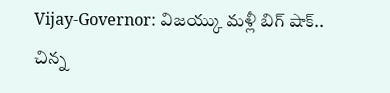Vijay-Governor: విజయ్కు మళ్లీ బిగ్ షాక్.. చిన్న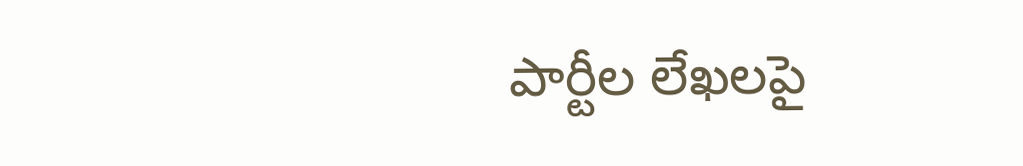పార్టీల లేఖలపై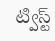ట్విస్ట్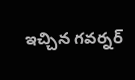ఇచ్చిన గవర్నర్